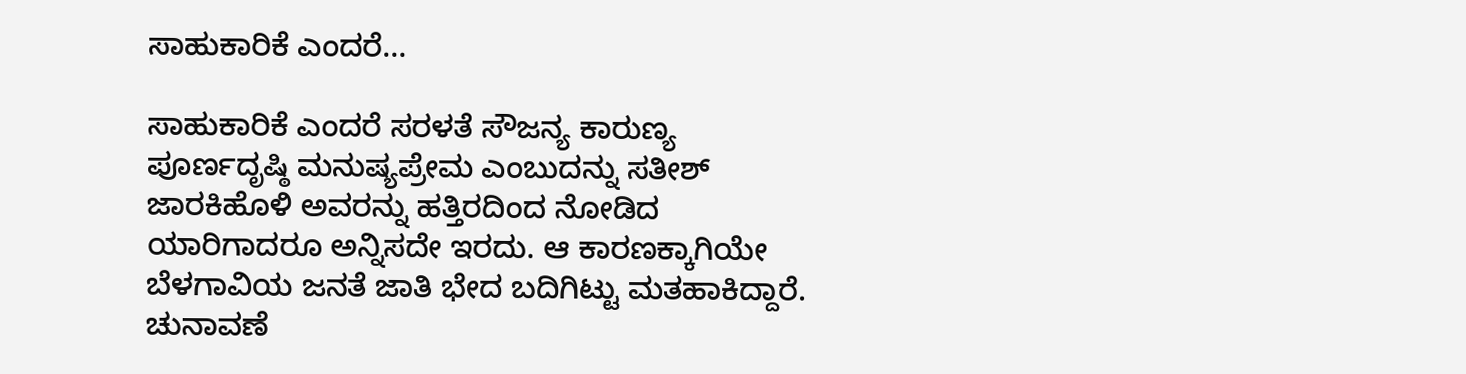ಸಾಹುಕಾರಿಕೆ ಎಂದರೆ…

ಸಾಹುಕಾರಿಕೆ ಎಂದರೆ ಸರಳತೆ ಸೌಜನ್ಯ ಕಾರುಣ್ಯ ಪೂರ್ಣದೃಷ್ಠಿ ಮನುಷ್ಯಪ್ರೇಮ ಎಂಬುದನ್ನು ಸತೀಶ್ ಜಾರಕಿಹೊಳಿ ಅವರನ್ನು ಹತ್ತಿರದಿಂದ ನೋಡಿದ ಯಾರಿಗಾದರೂ ಅನ್ನಿಸದೇ ಇರದು. ಆ ಕಾರಣಕ್ಕಾಗಿಯೇ ಬೆಳಗಾವಿಯ ಜನತೆ ಜಾತಿ ಭೇದ ಬದಿಗಿಟ್ಟು ಮತಹಾಕಿದ್ದಾರೆ. ಚುನಾವಣೆ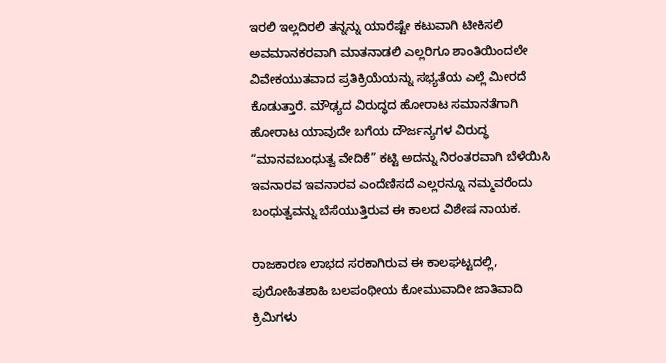ಇರಲಿ ಇಲ್ಲದಿರಲಿ ತನ್ನನ್ನು ಯಾರೆಷ್ಟೇ ಕಟುವಾಗಿ ಟೀಕಿಸಲಿ ಅವಮಾನಕರವಾಗಿ ಮಾತನಾಡಲಿ ಎಲ್ಲರಿಗೂ ಶಾಂತಿಯಿಂದಲೇ ವಿವೇಕಯುತವಾದ ಪ್ರತಿಕ್ರಿಯೆಯನ್ನು ಸಭ್ಯತೆಯ ಎಲ್ಲೆ ಮೀರದೆ ಕೊಡುತ್ತಾರೆ. ಮೌಢ್ಯದ ವಿರುದ್ಧದ ಹೋರಾಟ ಸಮಾನತೆಗಾಗಿ ಹೋರಾಟ ಯಾವುದೇ ಬಗೆಯ ದೌರ್ಜನ್ಯಗಳ ವಿರುದ್ಧ “ಮಾನವಬಂಧುತ್ವ ವೇದಿಕೆ” ಕಟ್ಟಿ ಅದನ್ನು ನಿರಂತರವಾಗಿ ಬೆಳೆಯಿಸಿ ಇವನಾರವ ಇವನಾರವ ಎಂದೆಣಿಸದೆ ಎಲ್ಲರನ್ನೂ ನಮ್ಮವರೆಂದು ಬಂಧುತ್ವವನ್ನು ಬೆಸೆಯುತ್ತಿರುವ ಈ ಕಾಲದ ವಿಶೇಷ ನಾಯಕ.

ರಾಜಕಾರಣ ಲಾಭದ ಸರಕಾಗಿರುವ ಈ ಕಾಲಘಟ್ಟದಲ್ಲಿ, ಪುರೋಹಿತಶಾಹಿ ಬಲಪಂಥೀಯ ಕೋಮುವಾದೀ ಜಾತಿವಾದಿ ಕ್ರಿಮಿಗಳು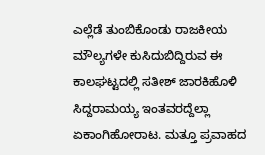ಎಲ್ಲೆಡೆ ತುಂಬಿಕೊಂಡು ರಾಜಕೀಯ ಮೌಲ್ಯಗಳೇ ಕುಸಿದುಬಿದ್ದಿರುವ ಈ ಕಾಲಘಟ್ಟದಲ್ಲಿ ಸತೀಶ್ ಜಾರಕಿಹೊಳಿ ಸಿದ್ದರಾಮಯ್ಯ ಇಂತವರದ್ದೆಲ್ಲಾ ಏಕಾಂಗಿಹೋರಾಟ. ಮತ್ತೂ ಪ್ರವಾಹದ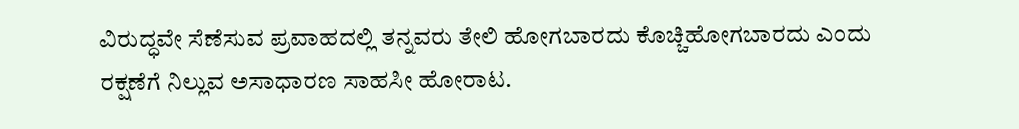ವಿರುದ್ಧವೇ ಸೆಣೆಸುವ ಪ್ರವಾಹದಲ್ಲಿ ತನ್ನವರು ತೇಲಿ ಹೋಗಬಾರದು ಕೊಚ್ಚಿಹೋಗಬಾರದು ಎಂದು ರಕ್ಷಣೆಗೆ ನಿಲ್ಲುವ ಅಸಾಧಾರಣ ಸಾಹಸೀ ಹೋರಾಟ.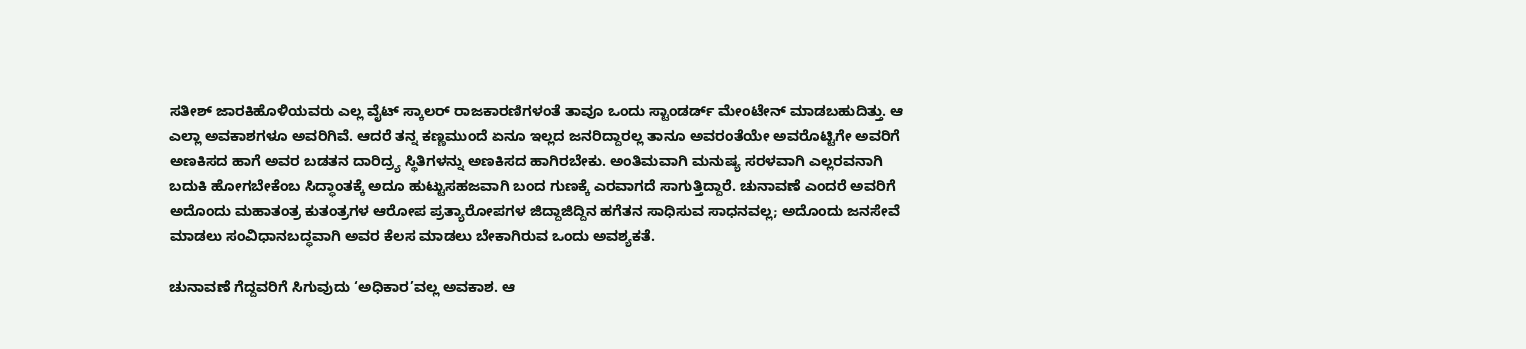ಸತೀಶ್ ಜಾರಕಿಹೊಳಿಯವರು ಎಲ್ಲ ವೈಟ್ ಸ್ಕಾಲರ್ ರಾಜಕಾರಣಿಗಳಂತೆ ತಾವೂ ಒಂದು ಸ್ಟಾಂಡರ್ಡ್ ಮೇಂಟೇನ್ ಮಾಡಬಹುದಿತ್ತು. ಆ ಎಲ್ಲಾ ಅವಕಾಶಗಳೂ ಅವರಿಗಿವೆ. ಆದರೆ ತನ್ನ ಕಣ್ಣಮುಂದೆ ಏನೂ ಇಲ್ಲದ ಜನರಿದ್ದಾರಲ್ಲ ತಾನೂ ಅವರಂತೆಯೇ ಅವರೊಟ್ಟಿಗೇ ಅವರಿಗೆ ಅಣಕಿಸದ ಹಾಗೆ ಅವರ ಬಡತನ ದಾರಿದ್ರ್ಯ ಸ್ಥಿತಿಗಳನ್ನು ಅಣಕಿಸದ ಹಾಗಿರಬೇಕು. ಅಂತಿಮವಾಗಿ ಮನುಷ್ಯ ಸರಳವಾಗಿ ಎಲ್ಲರವನಾಗಿ ಬದುಕಿ ಹೋಗಬೇಕೆಂಬ ಸಿದ್ಧಾಂತಕ್ಕೆ ಅದೂ ಹುಟ್ಟುಸಹಜವಾಗಿ ಬಂದ ಗುಣಕ್ಕೆ ಎರವಾಗದೆ ಸಾಗುತ್ತಿದ್ದಾರೆ. ಚುನಾವಣೆ ಎಂದರೆ ಅವರಿಗೆ ಅದೊಂದು ಮಹಾತಂತ್ರ ಕುತಂತ್ರಗಳ ಆರೋಪ ಪ್ರತ್ಯಾರೋಪಗಳ ಜಿದ್ದಾಜಿದ್ದಿನ ಹಗೆತನ ಸಾಧಿಸುವ ಸಾಧನವಲ್ಲ; ಅದೊಂದು ಜನಸೇವೆ ಮಾಡಲು ಸಂವಿಧಾನಬದ್ಧವಾಗಿ ಅವರ ಕೆಲಸ ಮಾಡಲು ಬೇಕಾಗಿರುವ ಒಂದು ಅವಶ್ಯಕತೆ‌.

ಚುನಾವಣೆ ಗೆದ್ದವರಿಗೆ ಸಿಗುವುದು ‘ಅಧಿಕಾರ’ವಲ್ಲ ಅವಕಾಶ. ಆ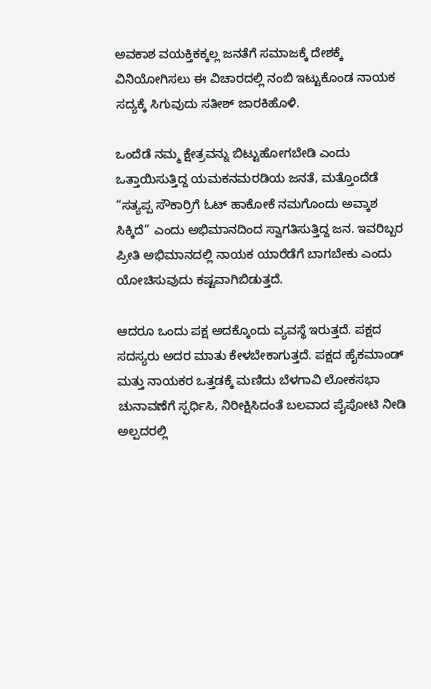ಅವಕಾಶ ವಯಕ್ತಿಕಕ್ಕಲ್ಲ ಜನತೆಗೆ ಸಮಾಜಕ್ಕೆ ದೇಶಕ್ಕೆ ವಿನಿಯೋಗಿಸಲು ಈ ವಿಚಾರದಲ್ಲಿ ನಂಬಿ ಇಟ್ಟುಕೊಂಡ ನಾಯಕ ಸದ್ಯಕ್ಕೆ ಸಿಗುವುದು ಸತೀಶ್ ಜಾರಕಿಹೊಳಿ.

ಒಂದೆಡೆ ನಮ್ಮ ಕ್ಷೇತ್ರವನ್ನು ಬಿಟ್ಟುಹೋಗಬೇಡಿ ಎಂದು ಒತ್ತಾಯಿಸುತ್ತಿದ್ದ ಯಮಕನಮರಡಿಯ ಜನತೆ, ಮತ್ತೊಂದೆಡೆ “ಸತ್ಯಪ್ಪ ಸೌಕಾರ್ರಿಗೆ ಓಟ್ ಹಾಕೋಕೆ ನಮಗೊಂದು ಅವ್ಕಾಶ ಸಿಕ್ಕಿದೆ” ಎಂದು ಅಭಿಮಾನದಿಂದ ಸ್ವಾಗತಿಸುತ್ತಿದ್ದ ಜನ. ಇವರಿಬ್ಬರ ಪ್ರೀತಿ ಅಭಿಮಾನದಲ್ಲಿ ನಾಯಕ ಯಾರೆಡೆಗೆ ಬಾಗಬೇಕು ಎಂದು ಯೋಚಿಸುವುದು ಕಷ್ಟವಾಗಿಬಿಡುತ್ತದೆ.

ಆದರೂ ಒಂದು ಪಕ್ಷ ಅದಕ್ಕೊಂದು ವ್ಯವಸ್ಥೆ ಇರುತ್ತದೆ. ಪಕ್ಷದ ಸದಸ್ಯರು ಅದರ ಮಾತು ಕೇಳಬೇಕಾಗುತ್ತದೆ‌. ಪಕ್ಷದ ಹೈಕಮಾಂಡ್ ಮತ್ತು ನಾಯಕರ ಒತ್ತಡಕ್ಕೆ ಮಣಿದು ಬೆಳಗಾವಿ ಲೋಕಸಭಾ ಚುನಾವಣೆಗೆ ಸ್ಫರ್ಧಿಸಿ, ನಿರೀಕ್ಷಿಸಿದಂತೆ ಬಲವಾದ ಪೈಪೋಟಿ ನೀಡಿ ಅಲ್ಪದರಲ್ಲಿ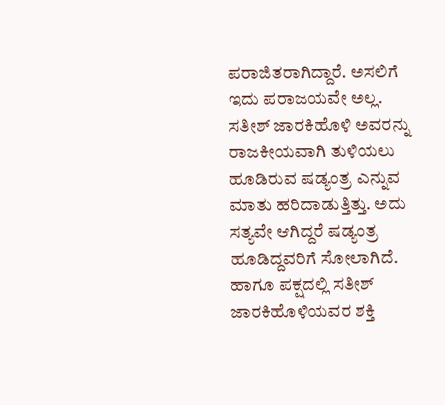ಪರಾಜಿತರಾಗಿದ್ದಾರೆ‌. ಅಸಲಿಗೆ ಇದು ಪರಾಜಯವೇ ಅಲ್ಲ. ಸತೀಶ್ ಜಾರಕಿಹೊಳಿ ಅವರನ್ನು ರಾಜಕೀಯವಾಗಿ ತುಳಿಯಲು ಹೂಡಿರುವ ಷಡ್ಯಂತ್ರ ಎನ್ನುವ ಮಾತು ಹರಿದಾಡುತ್ತಿತ್ತು. ಅದು ಸತ್ಯವೇ ಆಗಿದ್ದರೆ ಷಡ್ಯಂತ್ರ ಹೂಡಿದ್ದವರಿಗೆ ಸೋಲಾಗಿದೆ. ಹಾಗೂ ಪಕ್ಷದಲ್ಲಿ ಸತೀಶ್ ಜಾರಕಿಹೊಳಿಯವರ ಶಕ್ತಿ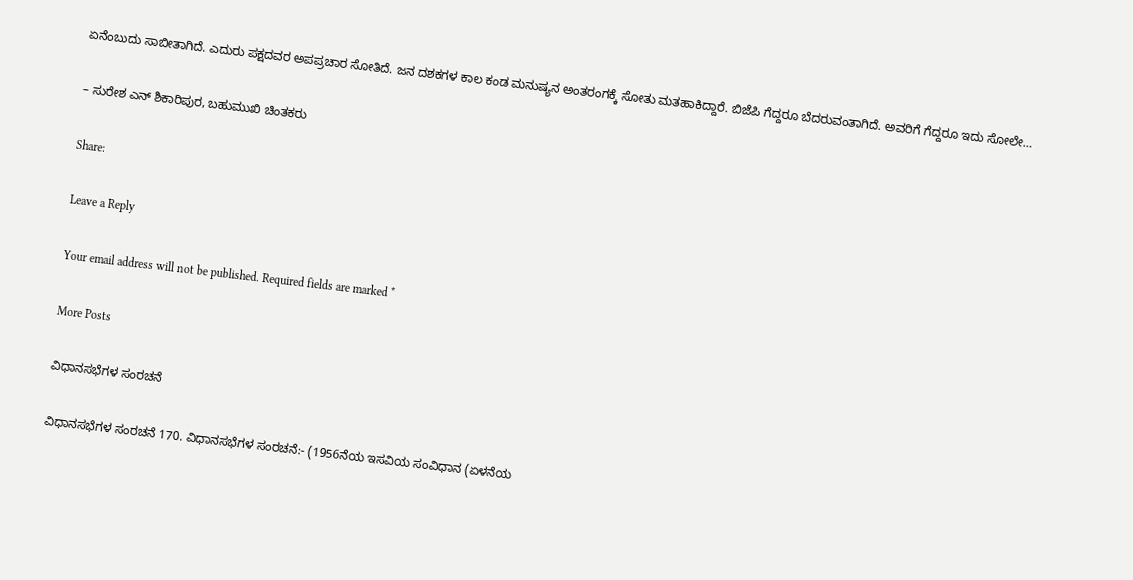ಏನೆಂಬುದು ಸಾಬೀತಾಗಿದೆ. ಎದುರು ಪಕ್ಷದವರ ಅಪಪ್ರಚಾರ ಸೋತಿದೆ‌. ಜನ ದಶಕಗಳ ಕಾಲ ಕಂಡ ಮನುಷ್ಯನ ಅಂತರಂಗಕ್ಕೆ ಸೋತು ಮತಹಾಕಿದ್ದಾರೆ. ಬಿಜೆಪಿ ಗೆದ್ದರೂ ಬೆದರುವಂತಾಗಿದೆ. ಅವರಿಗೆ ಗೆದ್ದರೂ ಇದು ಸೋಲೇ‌…

– ಸುರೇಶ ಎನ್ ಶಿಕಾರಿಪುರ, ಬಹುಮುಖಿ ಚಿಂತಕರು

Share:

Leave a Reply

Your email address will not be published. Required fields are marked *

More Posts

ವಿಧಾನಸಭೆಗಳ ಸಂರಚನೆ

ವಿಧಾನಸಭೆಗಳ ಸಂರಚನೆ 170. ವಿಧಾನಸಭೆಗಳ ಸಂರಚನೆ:- (1956ನೆಯ ಇಸವಿಯ ಸಂವಿಧಾನ (ಏಳನೆಯ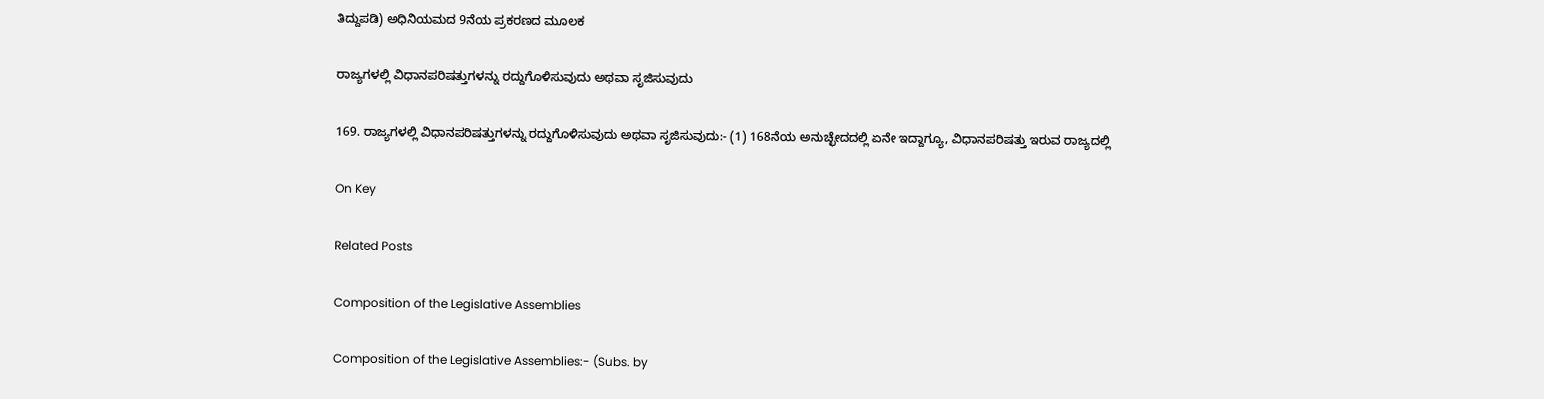ತಿದ್ದುಪಡಿ) ಅಧಿನಿಯಮದ 9ನೆಯ ಪ್ರಕರಣದ ಮೂಲಕ

ರಾಜ್ಯಗಳಲ್ಲಿ ವಿಧಾನಪರಿಷತ್ತುಗಳನ್ನು ರದ್ದುಗೊಳಿಸುವುದು ಅಥವಾ ಸೃಜಿಸುವುದು

169. ರಾಜ್ಯಗಳಲ್ಲಿ ವಿಧಾನಪರಿಷತ್ತುಗಳನ್ನು ರದ್ದುಗೊಳಿಸುವುದು ಅಥವಾ ಸೃಜಿಸುವುದು:- (1) 168ನೆಯ ಅನುಚ್ಛೇದದಲ್ಲಿ ಏನೇ ಇದ್ದಾಗ್ಯೂ, ವಿಧಾನಪರಿಷತ್ತು ಇರುವ ರಾಜ್ಯದಲ್ಲಿ

On Key

Related Posts

Composition of the Legislative Assemblies

Composition of the Legislative Assemblies:- (Subs. by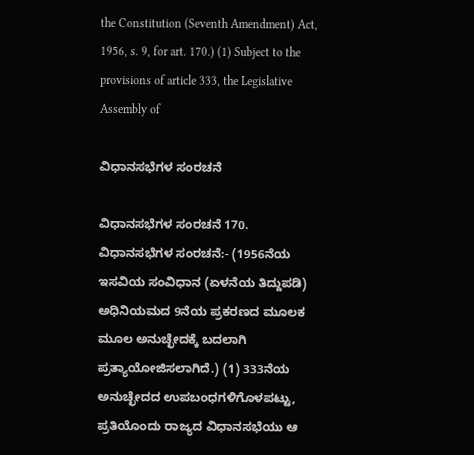the Constitution (Seventh Amendment) Act, 1956, s. 9, for art. 170.) (1) Subject to the provisions of article 333, the Legislative Assembly of

ವಿಧಾನಸಭೆಗಳ ಸಂರಚನೆ

ವಿಧಾನಸಭೆಗಳ ಸಂರಚನೆ 170. ವಿಧಾನಸಭೆಗಳ ಸಂರಚನೆ:- (1956ನೆಯ ಇಸವಿಯ ಸಂವಿಧಾನ (ಏಳನೆಯ ತಿದ್ದುಪಡಿ) ಅಧಿನಿಯಮದ 9ನೆಯ ಪ್ರಕರಣದ ಮೂಲಕ ಮೂಲ ಅನುಚ್ಛೇದಕ್ಕೆ ಬದಲಾಗಿ ಪ್ರತ್ಯಾಯೋಜಿಸಲಾಗಿದೆ.) (1) 333ನೆಯ ಅನುಚ್ಛೇದದ ಉಪಬಂಧಗಳಿಗೊಳಪಟ್ಟು, ಪ್ರತಿಯೊಂದು ರಾಜ್ಯದ ವಿಧಾನಸಭೆಯು ಆ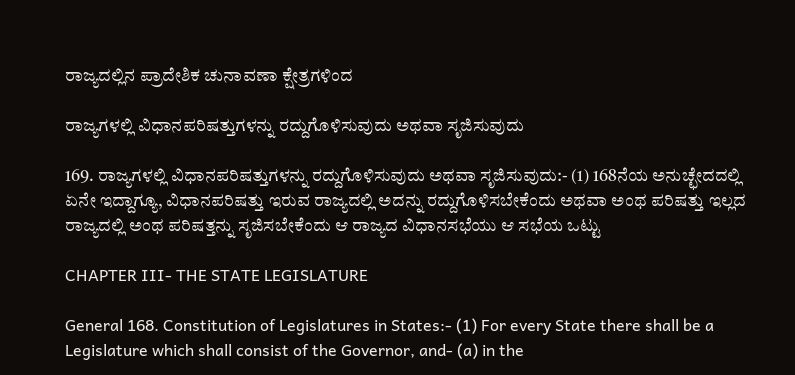ರಾಜ್ಯದಲ್ಲಿನ ಪ್ರಾದೇಶಿಕ ಚುನಾವಣಾ ಕ್ಷೇತ್ರಗಳಿಂದ

ರಾಜ್ಯಗಳಲ್ಲಿ ವಿಧಾನಪರಿಷತ್ತುಗಳನ್ನು ರದ್ದುಗೊಳಿಸುವುದು ಅಥವಾ ಸೃಜಿಸುವುದು

169. ರಾಜ್ಯಗಳಲ್ಲಿ ವಿಧಾನಪರಿಷತ್ತುಗಳನ್ನು ರದ್ದುಗೊಳಿಸುವುದು ಅಥವಾ ಸೃಜಿಸುವುದು:- (1) 168ನೆಯ ಅನುಚ್ಛೇದದಲ್ಲಿ ಏನೇ ಇದ್ದಾಗ್ಯೂ, ವಿಧಾನಪರಿಷತ್ತು ಇರುವ ರಾಜ್ಯದಲ್ಲಿ ಅದನ್ನು ರದ್ದುಗೊಳಿಸಬೇಕೆಂದು ಅಥವಾ ಅಂಥ ಪರಿಷತ್ತು ಇಲ್ಲದ ರಾಜ್ಯದಲ್ಲಿ ಅಂಥ ಪರಿಷತ್ತನ್ನು ಸೃಜಿಸಬೇಕೆಂದು ಆ ರಾಜ್ಯದ ವಿಧಾನಸಭೆಯು ಆ ಸಭೆಯ ಒಟ್ಟು

CHAPTER III- THE STATE LEGISLATURE

General 168. Constitution of Legislatures in States:- (1) For every State there shall be a Legislature which shall consist of the Governor, and- (a) in the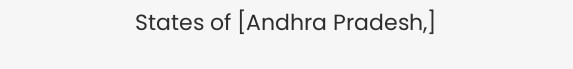States of [Andhra Pradesh,]